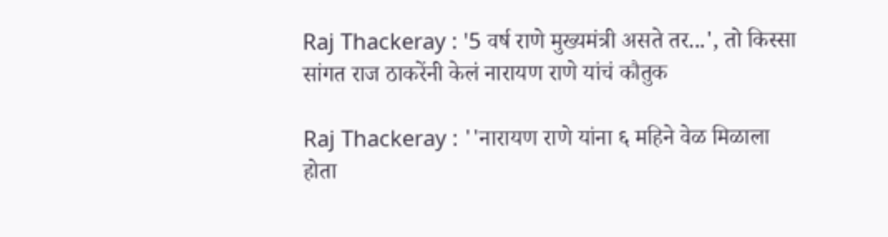Raj Thackeray : '5 वर्ष राणे मुख्यमंत्री असते तर...', तो किस्सा सांगत राज ठाकरेंनी केलं नारायण राणे यांचं कौतुक

Raj Thackeray : ''नारायण राणे यांना ६ महिने वेळ मिळाला होता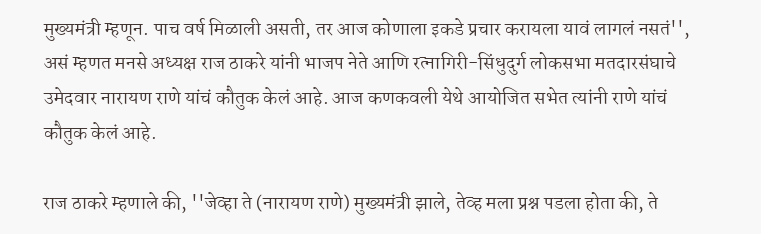मुख्यमंत्री म्हणून. पाच वर्ष मिळाली असती, तर आज कोणाला इकडे प्रचार करायला यावं लागलं नसतं'', असं म्हणत मनसे अध्यक्ष राज ठाकरे यांनी भाजप नेते आणि रत्नागिरी-सिंधुदुर्ग लोकसभा मतदारसंघाचे उमेदवार नारायण राणे यांचं कौतुक केलं आहे. आज कणकवली येथे आयोजित सभेत त्यांनी राणे यांचं कौतुक केलं आहे.

राज ठाकरे म्हणाले की, ''जेव्हा ते (नारायण राणे) मुख्यमंत्री झाले, तेव्ह मला प्रश्न पडला होता की, ते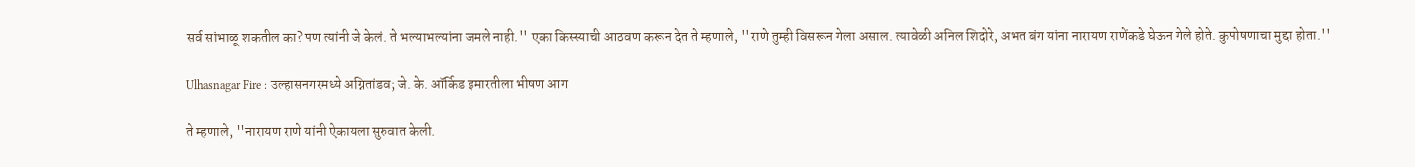सर्व सांभाळू शकतील का? पण त्यांनी जे केलं. ते भल्याभल्यांना जमले नाही.'' एका किस्स्याची आठवण करून देत ते म्हणाले, ''राणे तुम्ही विसरून गेला असाल. त्यावेळी अनिल शिदोरे, अभत बंग यांना नारायण राणेंकडे घेऊन गेले होते. कुपोषणाचा मुद्दा होता.''

Ulhasnagar Fire : उल्हासनगरमध्ये अग्नितांडव; जे. के. ऑर्किड इमारतीला भीषण आग

ते म्हणाले, ''नारायण राणे यांनी ऐकायला सुरुवात केली.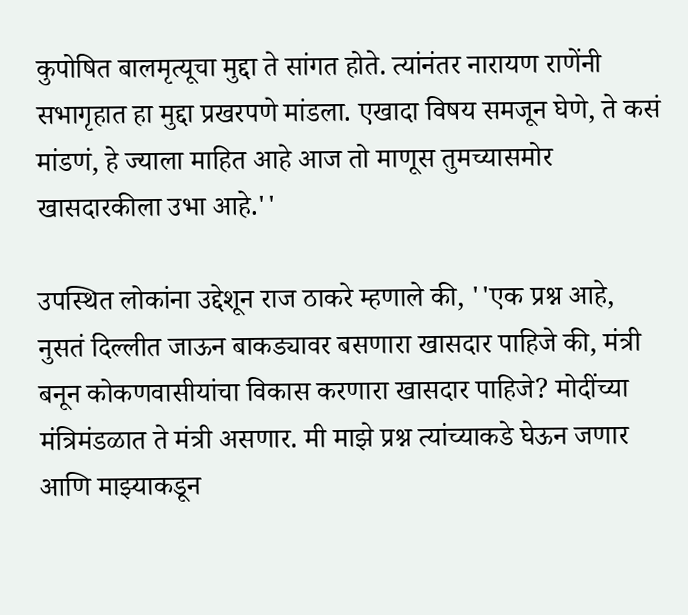कुपोषित बालमृत्यूचा मुद्दा ते सांगत होते. त्यांनंतर नारायण राणेंनी सभागृहात हा मुद्दा प्रखरपणे मांडला. एखादा विषय समजून घेणे, ते कसं मांडणं, हे ज्याला माहित आहे आज तो माणूस तुमच्यासमोर खासदारकीला उभा आहे.''

उपस्थित लोकांना उद्देशून राज ठाकरे म्हणाले की, ''एक प्रश्न आहे, नुसतं दिल्लीत जाऊन बाकड्यावर बसणारा खासदार पाहिजे की, मंत्री बनून कोकणवासीयांचा विकास करणारा खासदार पाहिजे? मोदींच्या मंत्रिमंडळात ते मंत्री असणार. मी माझे प्रश्न त्यांच्याकडे घेऊन जणार आणि माझ्याकडून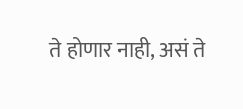ते होणार नाही, असं ते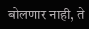बोलणार नाही, ते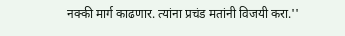नक्की मार्ग काढणार. त्यांना प्रचंड मतांनी विजयी करा.''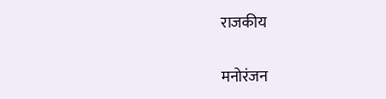राजकीय

मनोरंजन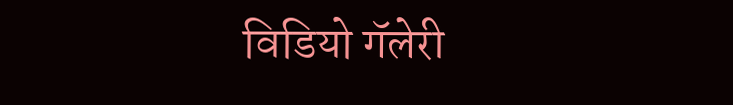विडियो गॅलेरी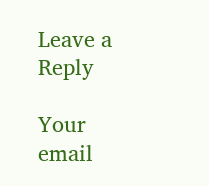Leave a Reply

Your email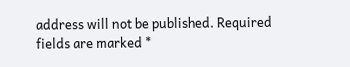address will not be published. Required fields are marked *